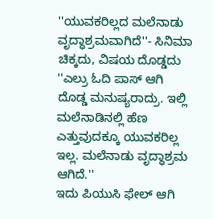''ಯುವಕರಿಲ್ಲದ ಮಲೆನಾಡು ವೃದ್ಧಾಶ್ರಮವಾಗಿದೆ''- ಸಿನಿಮಾ ಚಿಕ್ಕದು, ವಿಷಯ ದೊಡ್ಡದು
''ಎಲ್ರು ಓದಿ ಪಾಸ್ ಆಗಿ ದೊಡ್ಡ ಮನುಷ್ಯರಾದ್ರು. ಇಲ್ಲಿ ಮಲೆನಾಡಿನಲ್ಲಿ ಹೆಣ ಎತ್ತುವುದಕ್ಕೂ ಯುವಕರಿಲ್ಲ ಇಲ್ಲ. ಮಲೆನಾಡು ವೃದ್ಧಾಶ್ರಮ ಆಗಿದೆ.''
ಇದು ಪಿಯುಸಿ ಫೇಲ್ ಆಗಿ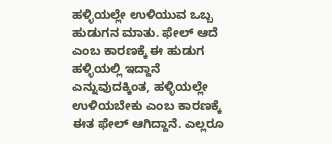ಹಳ್ಳಿಯಲ್ಲೇ ಉಳಿಯುವ ಒಬ್ಬ ಹುಡುಗನ ಮಾತು. ಫೇಲ್ ಆದೆ ಎಂಬ ಕಾರಣಕ್ಕೆ ಈ ಹುಡುಗ ಹಳ್ಳಿಯಲ್ಲಿ ಇದ್ದಾನೆ ಎನ್ನುವುದಕ್ಕಿಂತ, ಹಳ್ಳಿಯಲ್ಲೇ ಉಳಿಯಬೇಕು ಎಂಬ ಕಾರಣಕ್ಕೆ ಈತ ಫೇಲ್ ಆಗಿದ್ದಾನೆ. ಎಲ್ಲರೂ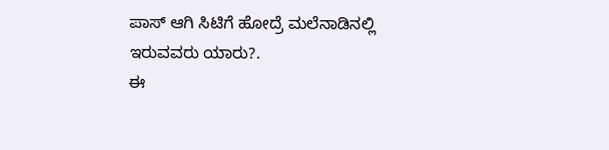ಪಾಸ್ ಆಗಿ ಸಿಟಿಗೆ ಹೋದ್ರೆ ಮಲೆನಾಡಿನಲ್ಲಿ ಇರುವವರು ಯಾರು?.
ಈ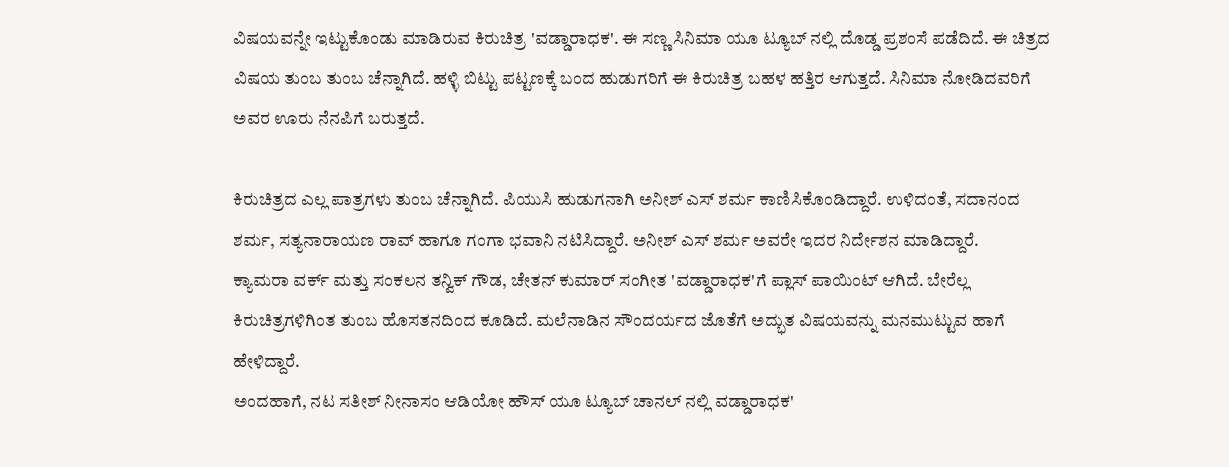ವಿಷಯವನ್ನೇ ಇಟ್ಟುಕೊಂಡು ಮಾಡಿರುವ ಕಿರುಚಿತ್ರ 'ವಡ್ಡಾರಾಧಕ'. ಈ ಸಣ್ಣ ಸಿನಿಮಾ ಯೂ ಟ್ಯೂಬ್ ನಲ್ಲಿ ದೊಡ್ಡ ಪ್ರಶಂಸೆ ಪಡೆದಿದೆ. ಈ ಚಿತ್ರದ ವಿಷಯ ತುಂಬ ತುಂಬ ಚೆನ್ನಾಗಿದೆ. ಹಳ್ಳಿ ಬಿಟ್ಟು ಪಟ್ಟಣಕ್ಕೆ ಬಂದ ಹುಡುಗರಿಗೆ ಈ ಕಿರುಚಿತ್ರ ಬಹಳ ಹತ್ತಿರ ಆಗುತ್ತದೆ. ಸಿನಿಮಾ ನೋಡಿದವರಿಗೆ ಅವರ ಊರು ನೆನಪಿಗೆ ಬರುತ್ತದೆ.

ಕಿರುಚಿತ್ರದ ಎಲ್ಲ ಪಾತ್ರಗಳು ತುಂಬ ಚೆನ್ನಾಗಿದೆ. ಪಿಯುಸಿ ಹುಡುಗನಾಗಿ ಅನೀಶ್ ಎಸ್ ಶರ್ಮ ಕಾಣಿಸಿಕೊಂಡಿದ್ದಾರೆ. ಉಳಿದಂತೆ, ಸದಾನಂದ ಶರ್ಮ, ಸತ್ಯನಾರಾಯಣ ರಾವ್ ಹಾಗೂ ಗಂಗಾ ಭವಾನಿ ನಟಿಸಿದ್ದಾರೆ. ಅನೀಶ್ ಎಸ್ ಶರ್ಮ ಅವರೇ ಇದರ ನಿರ್ದೇಶನ ಮಾಡಿದ್ದಾರೆ.
ಕ್ಯಾಮರಾ ವರ್ಕ್ ಮತ್ತು ಸಂಕಲನ ತನ್ವಿಕ್ ಗೌಡ, ಚೇತನ್ ಕುಮಾರ್ ಸಂಗೀತ 'ವಡ್ಡಾರಾಧಕ'ಗೆ ಪ್ಲಾಸ್ ಪಾಯಿಂಟ್ ಆಗಿದೆ. ಬೇರೆಲ್ಲ ಕಿರುಚಿತ್ರಗಳಿಗಿಂತ ತುಂಬ ಹೊಸತನದಿಂದ ಕೂಡಿದೆ. ಮಲೆನಾಡಿನ ಸೌಂದರ್ಯದ ಜೊತೆಗೆ ಅದ್ಭುತ ವಿಷಯವನ್ನು ಮನಮುಟ್ಟುವ ಹಾಗೆ ಹೇಳಿದ್ದಾರೆ.
ಅಂದಹಾಗೆ, ನಟ ಸತೀಶ್ ನೀನಾಸಂ ಆಡಿಯೋ ಹೌಸ್ ಯೂ ಟ್ಯೂಬ್ ಚಾನಲ್ ನಲ್ಲಿ ವಡ್ಡಾರಾಧಕ'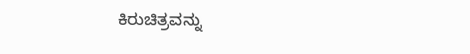ಕಿರುಚಿತ್ರವನ್ನು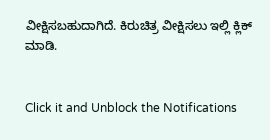ವೀಕ್ಷಿಸಬಹುದಾಗಿದೆ. ಕಿರುಚಿತ್ರ ವೀಕ್ಷಿಸಲು ಇಲ್ಲಿ ಕ್ಲಿಕ್ ಮಾಡಿ.


Click it and Unblock the Notifications